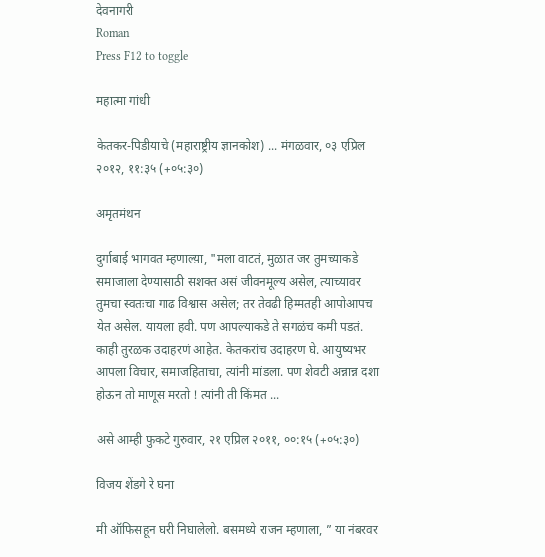देवनागरी
Roman
Press F12 to toggle

महात्मा गांधी

केतकर-पिडीयाचे (महाराष्ट्रीय ज्ञानकोश) ... मंगळवार, ०३ एप्रिल २०१२, ११:३५ (+०५:३०)

अमृतमंथन

दुर्गाबाई भागवत म्हणाल्य़ा, "मला वाटतं, मुळात जर तुमच्याकडे समाजाला देण्यासाठी सशक्त असं जीवनमूल्य असेल, त्याच्यावर तुमचा स्वतःचा गाढ विश्वास असेल; तर तेवढी हिम्मतही आपोआपच येत असेल. यायला हवी. पण आपल्याकडे ते सगळंच कमी पडतं. काही तुरळक उदाहरणं आहेत. केतकरांच उदाहरण घे. आयुष्यभर आपला विचार, समाजहिताचा, त्यांनी मांडला. पण शेवटी अन्नान्न दशा होऊन तो माणूस मरतो ! त्यांनी ती किंमत ...

असे आम्ही फुकटे गुरुवार, २१ एप्रिल २०११, ००:१५ (+०५:३०)

विजय शेंडगे रे घना

मी ऑफिसहून घरी निघालेलो. बसमध्ये राजन म्हणाला, ” या नंबरवर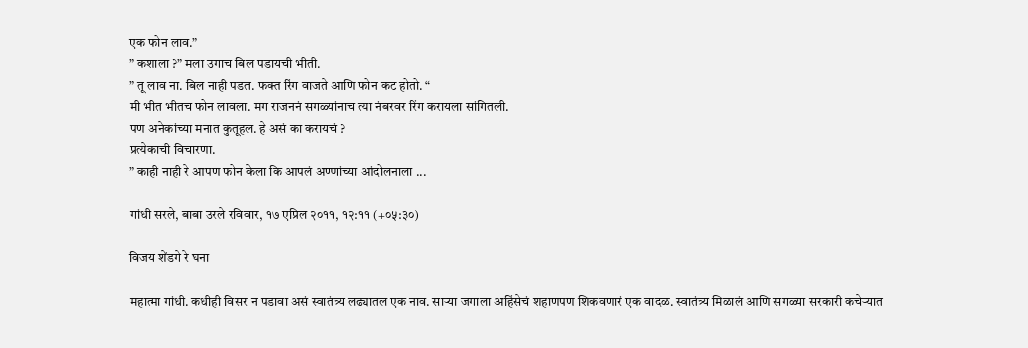एक फोन लाव.”
” कशाला ?” मला उगाच बिल पडायची भीती.
” तू लाव ना. बिल नाही पडत. फक्त रिंग वाजते आणि फोन कट होतो. “
मी भीत भीतच फोन लावला. मग राजननं सगळ्यांनाच त्या नंबरवर रिंग करायला सांगितली.
पण अनेकांच्या मनात कुतूहल. हे असं का करायचं ?
प्रत्येकाची विचारणा.
” काही नाही रे आपण फोन केला कि आपलं अण्णांच्या आंदोलनाला ...

गांधी सरले, बाबा उरले रविवार, १७ एप्रिल २०११, १२:११ (+०५:३०)

विजय शेंडगे रे घना

महात्मा गांधी. कधीही विसर न पडावा असं स्वातंत्र्य लढ्यातल एक नाव. साऱ्या जगाला अहिंसेचं शहाणपण शिकवणारं एक वादळ. स्वातंत्र्य मिळालं आणि सगळ्या सरकारी कचेऱ्यात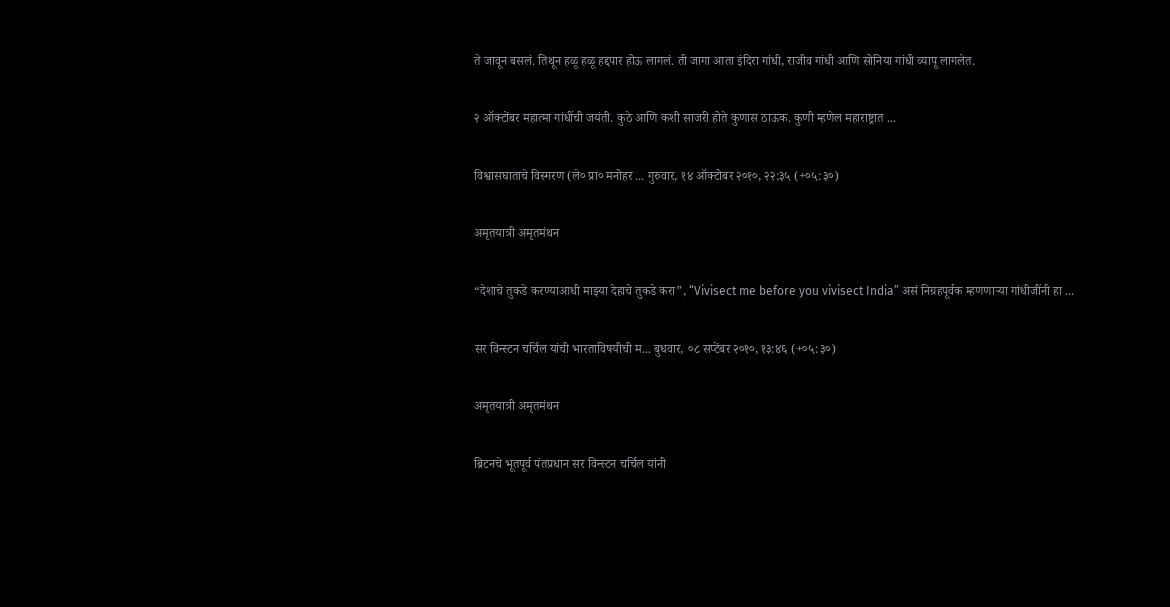ते जावून बसलं. तिथून हळू हळू हद्दपार होऊ लागलं. ती जागा आता इंदिरा गांधी, राजीव गांधी आणि सोनिया गांधी व्यापू लागलेत.

२ ऑक्टोंबर महात्मा गांधींची जयंती. कुठे आणि कशी साजरी होते कुणास ठाऊक. कुणी म्हणेल महाराष्ट्रात ...

विश्वासघाताचे विस्मरण (ले० प्रा० मनोहर ... गुरुवार, १४ ऑक्टोबर २०१०, २२:३५ (+०५:३०)

अमृतयात्री अमृतमंथन

“देशाचे तुकडे करण्याआधी माझ्या देहाचे तुकडे करा”, “Vivisect me before you vivisect India” असं निग्रहपूर्वक म्हणणार्‍या गांधीजींनी हा ...

सर विन्स्टन चर्चिल यांची भारताविषयीची म... बुधवार, ०८ सप्टेंबर २०१०, १३:४६ (+०५:३०)

अमृतयात्री अमृतमंथन

ब्रिटनचे भूतपूर्व पंतप्रधान सर विन्स्टन चर्चिल यांनी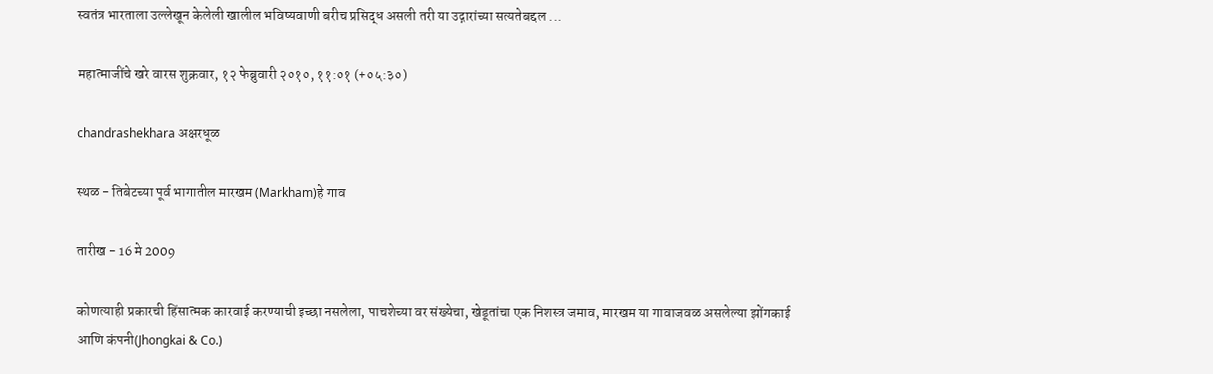स्वतंत्र भारताला उल्लेखून केलेली खालील भविष्यवाणी बरीच प्रसिद्ध असली तरी या उद्गारांच्या सत्यतेबद्दल ...

महात्माजींचे खरे वारस शुक्रवार, १२ फेब्रुवारी २०१०, ११:०१ (+०५:३०)

chandrashekhara अक्षरधूळ

स्थळ - तिबेटच्या पूर्व भागातील मारखम (Markham)हे गाव

तारीख - 16 मे 2009

कोणत्याही प्रकारची हिंसात्मक कारवाई करण्याची इच्छा नसलेला, पाचशेच्या वर संख्येचा, खेडूतांचा एक निशस्त्र जमाव, मारखम या गावाजवळ असलेल्या झोंगकाई आणि कंपनी(Jhongkai & Co.)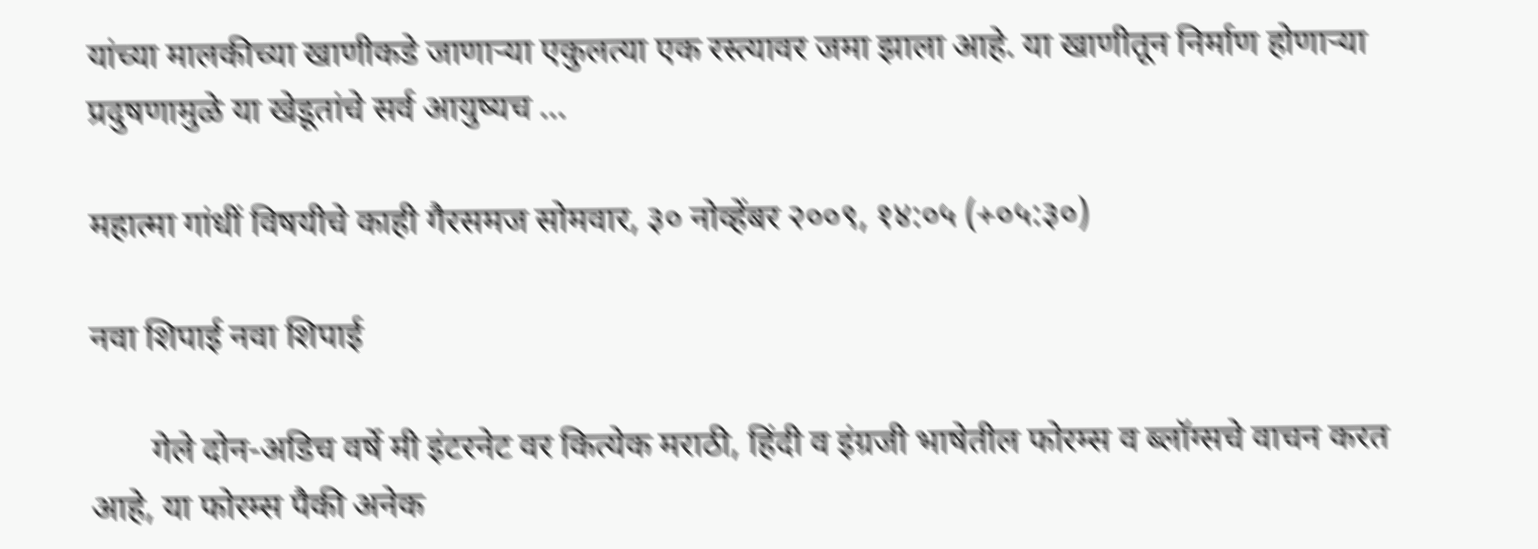यांच्या मालकीच्या खाणीकडे जाणार्‍या एकुलत्या एक रस्त्यावर जमा झाला आहे. या खाणीतून निर्माण होणार्‍या प्रदुषणामुळे या खेडूतांचे सर्व आयुष्यच ...

महात्मा गांधीं विषयीचे काही गैरसमज सोमवार, ३० नोव्हेंबर २००९, १४:०५ (+०५:३०)

नवा शिपाई नवा शिपाई

       गेले दोन-अडिच वर्षे मी इंटरनेट वर कित्येक मराठी, हिंदी व इंग्रजी भाषेतील फोरम्स व ब्लॉग्सचे वाचन करत आहे, या फोरम्स पैकी अनेक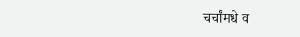चर्चांमधे व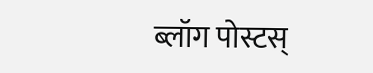ब्लॉग पोस्टस्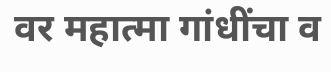वर महात्मा गांधींचा व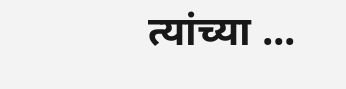त्यांच्या ...